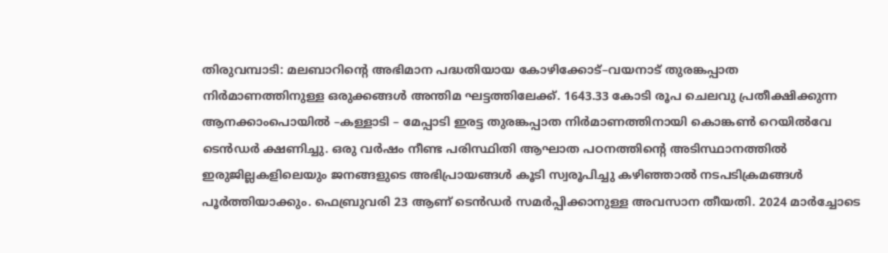തിരുവമ്പാടി: മലബാറിന്റെ അഭിമാന പദ്ധതിയായ കോഴിക്കോട്–വയനാട് തുരങ്കപ്പാത നിർമാണത്തിനുള്ള ഒരുക്കങ്ങൾ അന്തിമ ഘട്ടത്തിലേക്ക്. 1643.33 കോടി രൂപ ചെലവു പ്രതീക്ഷിക്കുന്ന ആനക്കാംപൊയിൽ –കള്ളാടി – മേപ്പാടി ഇരട്ട തുരങ്കപ്പാത നിർമാണത്തിനായി കൊങ്കൺ റെയിൽവേ ടെൻഡർ ക്ഷണിച്ചു. ഒരു വർഷം നീണ്ട പരിസ്ഥിതി ആഘാത പഠനത്തിന്റെ അടിസ്ഥാനത്തിൽ ഇരുജില്ലകളിലെയും ജനങ്ങളുടെ അഭിപ്രായങ്ങൾ കൂടി സ്വരൂപിച്ചു കഴിഞ്ഞാൽ നടപടിക്രമങ്ങൾ പൂർത്തിയാക്കും. ഫെബ്രുവരി 23 ആണ് ടെൻഡർ സമർപ്പിക്കാനുള്ള അവസാന തീയതി. 2024 മാർച്ചോടെ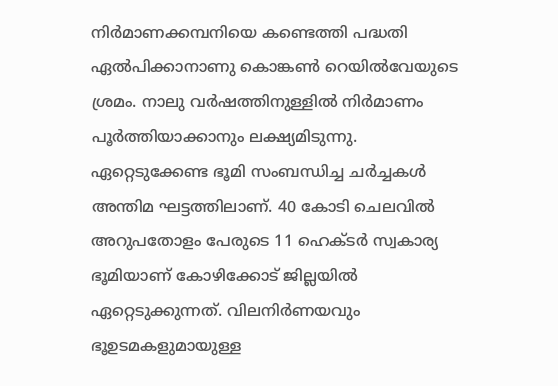നിർമാണക്കമ്പനിയെ കണ്ടെത്തി പദ്ധതി ഏൽപിക്കാനാണു കൊങ്കൺ റെയിൽവേയുടെ ശ്രമം. നാലു വർഷത്തിനുള്ളിൽ നിർമാണം പൂർത്തിയാക്കാനും ലക്ഷ്യമിടുന്നു.
ഏറ്റെടുക്കേണ്ട ഭൂമി സംബന്ധിച്ച ചർച്ചകൾ അന്തിമ ഘട്ടത്തിലാണ്. 40 കോടി ചെലവിൽ അറുപതോളം പേരുടെ 11 ഹെക്ടർ സ്വകാര്യ ഭൂമിയാണ് കോഴിക്കോട് ജില്ലയിൽ ഏറ്റെടുക്കുന്നത്. വിലനിർണയവും ഭൂഉടമകളുമായുള്ള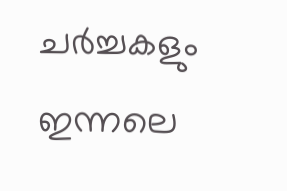ചർച്ചകളും ഇന്നലെ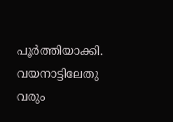പൂർത്തിയാക്കി. വയനാട്ടിലേതു വരും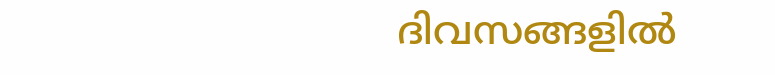ദിവസങ്ങളിൽ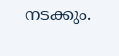നടക്കും.